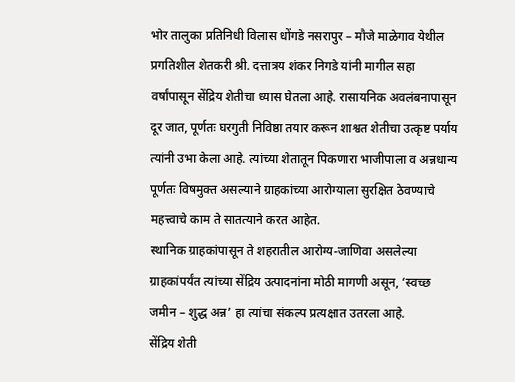भोर तालुका प्रतिनिधी विलास धोंगडे नसरापुर – मौजे माळेगाव येथील प्रगतिशील शेतकरी श्री. दत्तात्रय शंकर निगडे यांनी मागील सहा वर्षांपासून सेंद्रिय शेतीचा ध्यास घेतला आहे. रासायनिक अवलंबनापासून दूर जात, पूर्णतः घरगुती निविष्ठा तयार करून शाश्वत शेतीचा उत्कृष्ट पर्याय त्यांनी उभा केला आहे. त्यांच्या शेतातून पिकणारा भाजीपाला व अन्नधान्य पूर्णतः विषमुक्त असल्याने ग्राहकांच्या आरोग्याला सुरक्षित ठेवण्याचे महत्त्वाचे काम ते सातत्याने करत आहेत.
स्थानिक ग्राहकांपासून ते शहरातील आरोग्य-जाणिवा असलेल्या ग्राहकांपर्यंत त्यांच्या सेंद्रिय उत्पादनांना मोठी मागणी असून, ‘स्वच्छ जमीन – शुद्ध अन्न’ हा त्यांचा संकल्प प्रत्यक्षात उतरला आहे.
सेंद्रिय शेती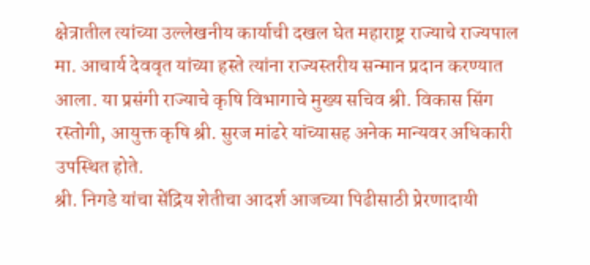क्षेत्रातील त्यांच्या उल्लेखनीय कार्याची दखल घेत महाराष्ट्र राज्याचे राज्यपाल मा. आचार्य देववृत यांच्या हस्ते त्यांना राज्यस्तरीय सन्मान प्रदान करण्यात आला. या प्रसंगी राज्याचे कृषि विभागाचे मुख्य सचिव श्री. विकास सिंग रस्तोगी, आयुक्त कृषि श्री. सुरज मांढरे यांच्यासह अनेक मान्यवर अधिकारी उपस्थित होते.
श्री. निगडे यांचा सेंद्रिय शेतीचा आदर्श आजच्या पिढीसाठी प्रेरणादायी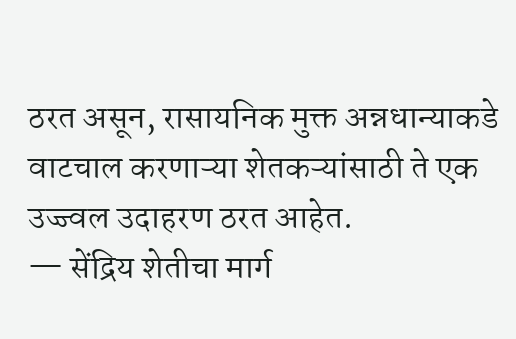ठरत असून, रासायनिक मुक्त अन्नधान्याकडे वाटचाल करणाऱ्या शेतकऱ्यांसाठी ते एक उज्ज्वल उदाहरण ठरत आहेत.
— सेंद्रिय शेतीचा मार्ग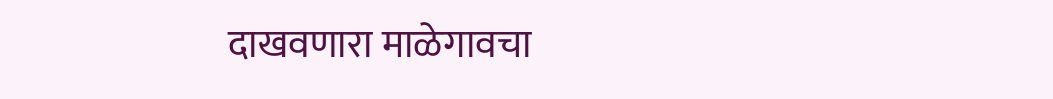दाखवणारा माळेगावचा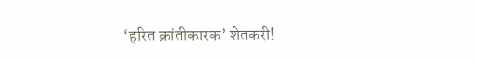‘हरित क्रांतीकारक’ शेतकरी!